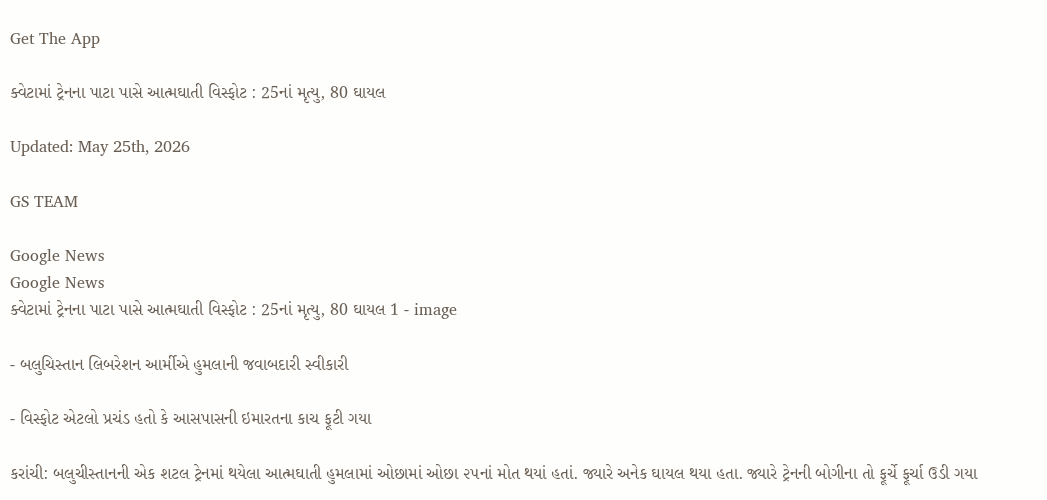Get The App

ક્વેટામાં ટ્રેનના પાટા પાસે આત્મઘાતી વિસ્ફોટ : 25નાં મૃત્યુ, 80 ઘાયલ

Updated: May 25th, 2026

GS TEAM

Google News
Google News
ક્વેટામાં ટ્રેનના પાટા પાસે આત્મઘાતી વિસ્ફોટ : 25નાં મૃત્યુ, 80 ઘાયલ 1 - image

- બલુચિસ્તાન લિબરેશન આર્મીએ હુમલાની જવાબદારી સ્વીકારી

- વિસ્ફોટ એટલો પ્રચંડ હતો કે આસપાસની ઇમારતના કાચ ફૂટી ગયા

કરાંચી: બલુચીસ્તાનની એક શટલ ટ્રેનમાં થયેલા આત્મઘાતી હુમલામાં ઓછામાં ઓછા ૨૫નાં મોત થયાં હતાં. જ્યારે અનેક ઘાયલ થયા હતા. જ્યારે ટ્રેનની બોગીના તો ફૂર્ચે ફૂર્ચા ઉડી ગયા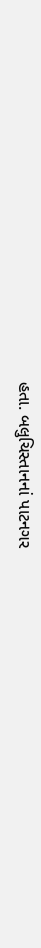હતા. બલુચિસ્તાનનાં પાટનગર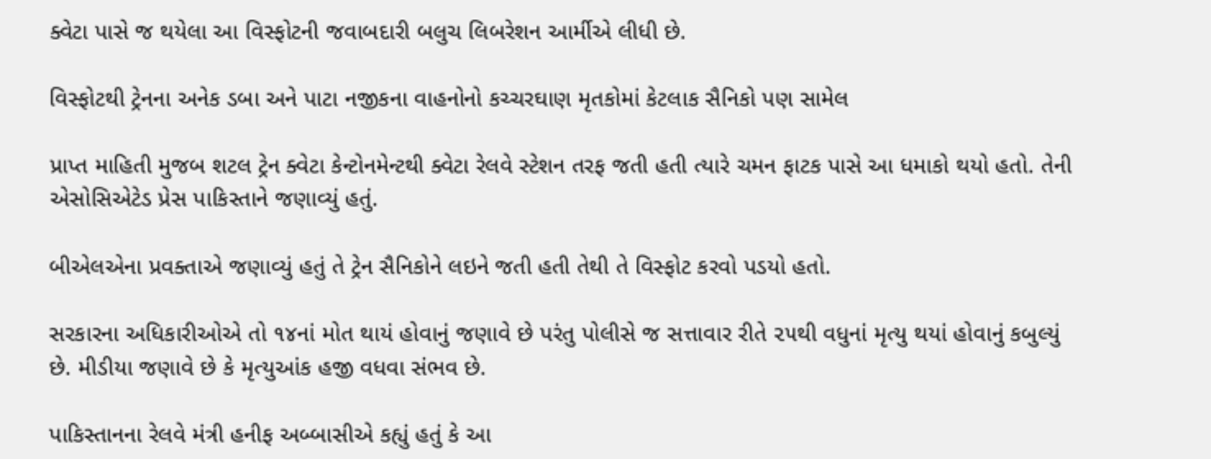ક્વેટા પાસે જ થયેલા આ વિસ્ફોટની જવાબદારી બલુચ લિબરેશન આર્મીએ લીધી છે.

વિસ્ફોટથી ટ્રેનના અનેક ડબા અને પાટા નજીકના વાહનોનો કચ્ચરઘાણ મૃતકોમાં કેટલાક સૈનિકો પણ સામેલ

પ્રાપ્ત માહિતી મુજબ શટલ ટ્રેન ક્વેટા કેન્ટોનમેન્ટથી ક્વેટા રેલવે સ્ટેશન તરફ જતી હતી ત્યારે ચમન ફાટક પાસે આ ધમાકો થયો હતો. તેની એસોસિએટેડ પ્રેસ પાકિસ્તાને જણાવ્યું હતું.

બીએલએના પ્રવક્તાએ જણાવ્યું હતું તે ટ્રેન સૈનિકોને લઇને જતી હતી તેથી તે વિસ્ફોટ કરવો પડયો હતો.

સરકારના અધિકારીઓએ તો ૧૪નાં મોત થાયં હોવાનું જણાવે છે પરંતુ પોલીસે જ સત્તાવાર રીતે ૨૫થી વધુનાં મૃત્યુ થયાં હોવાનું કબુલ્યું છે. મીડીયા જણાવે છે કે મૃત્યુઆંક હજી વધવા સંભવ છે.

પાકિસ્તાનના રેલવે મંત્રી હનીફ અબ્બાસીએ કહ્યું હતું કે આ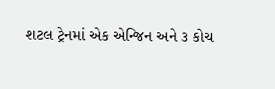શટલ ટ્રેનમાં એક એન્જિન અને ૩ કોચ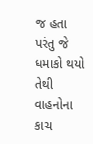જ હતા પરંતુ જે ધમાકો થયો તેથી વાહનોના કાચ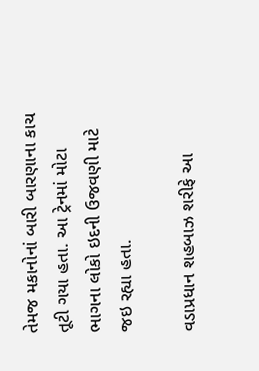તેમજ મકાનોનાં બારી બારણાના કાચ તૂટી ગયા હતા. આ ટ્રેનમાં મોટા ભાગના લોકો ઇદની ઉજવણી માટે જઇ રહ્યા હતા.

વડાપ્રધાન શહબાઝ શરીફે આ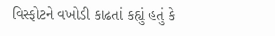વિસ્ફોટને વખોડી કાઢતાં કહ્યું હતું કે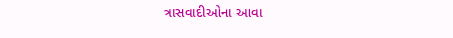ત્રાસવાદીઓના આવા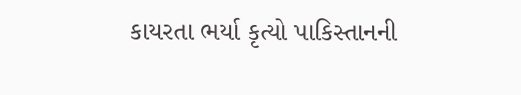કાયરતા ભર્યા કૃત્યો પાકિસ્તાનની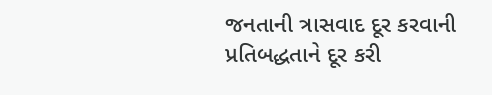જનતાની ત્રાસવાદ દૂર કરવાની પ્રતિબદ્ધતાને દૂર કરી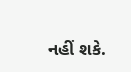નહીં શકે.